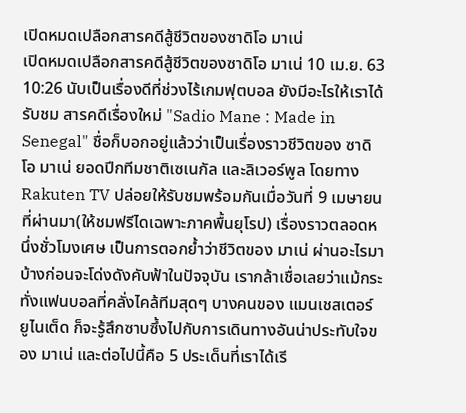เปิดหมดเปลือกสารคดีสู้ชีวิตของซาดิโอ มาเน่
เปิดหมดเปลือกสารคดีสู้ชีวิตของซาดิโอ มาเน่ 10 เม.ย. 63 10:26 นับเป็นเรื่องดีที่ช่วงไร้เกมฟุตบอล ยังมีอะไรให้เราได้รับชม สารคดีเรื่องใหม่ "Sadio Mane : Made in Senegal" ชื่อก็บอกอยู่แล้วว่าเป็นเรื่องราวชีวิตของ ซาดิโอ มาเน่ ยอดปีกทีมชาติเซเนกัล และลิเวอร์พูล โดยทาง Rakuten TV ปล่อยให้รับชมพร้อมกันเมื่อวันที่ 9 เมษายนที่ผ่านมา(ให้ชมฟรีไดเฉพาะภาคพื้นยุโรป) เรื่องราวตลอดหนึ่งชั่วโมงเศษ เป็นการตอกย้ำว่าชีวิตของ มาเน่ ผ่านอะไรมาบ้างก่อนจะโด่งดังคับฟ้าในปัจจุบัน เรากล้าเชื่อเลยว่าแม้กระทั่งแฟนบอลที่คลั่งไคล้ทีมสุดๆ บางคนของ แมนเชสเตอร์ ยูไนเต็ด ก็จะรู้สึกซาบซึ้งไปกับการเดินทางอันน่าประทับใจของ มาเน่ และต่อไปนี้คือ 5 ประเด็นที่เราได้เรี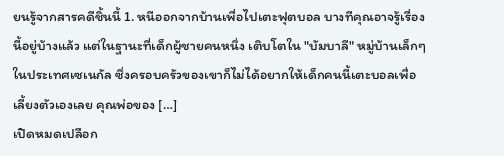ยนรู้จากสารคดีชิ้นนี้ 1. หนีออกจากบ้านเพื่อไปเตะฟุตบอล บางทีคุณอาจรู้เรื่องนี้อยู่บ้างแล้ว แต่ในฐานะที่เด็กผู้ชายคนหนึ่ง เติบโตใน "บัมบาลี" หมู่บ้านเล็กๆ ในประเทศเซเนกัล ซึ่งครอบครัวของเขาก็ไม่ได้อยากให้เด็กคนนี้เตะบอลเพื่อเลี้ยงตัวเองเลย คุณพ่อของ […]
เปิดหมดเปลือก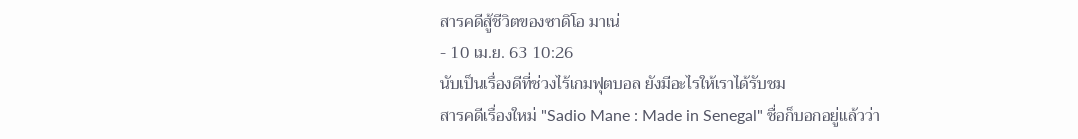สารคดีสู้ชีวิตของซาดิโอ มาเน่
- 10 เม.ย. 63 10:26
นับเป็นเรื่องดีที่ช่วงไร้เกมฟุตบอล ยังมีอะไรให้เราได้รับชม
สารคดีเรื่องใหม่ "Sadio Mane : Made in Senegal" ชื่อก็บอกอยู่แล้วว่า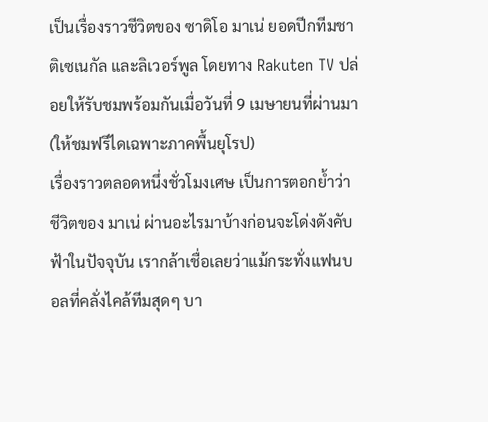เป็นเรื่องราวชีวิตของ ซาดิโอ มาเน่ ยอดปีกทีมชาติเซเนกัล และลิเวอร์พูล โดยทาง Rakuten TV ปล่อยให้รับชมพร้อมกันเมื่อวันที่ 9 เมษายนที่ผ่านมา(ให้ชมฟรีไดเฉพาะภาคพื้นยุโรป)
เรื่องราวตลอดหนึ่งชั่วโมงเศษ เป็นการตอกย้ำว่าชีวิตของ มาเน่ ผ่านอะไรมาบ้างก่อนจะโด่งดังคับฟ้าในปัจจุบัน เรากล้าเชื่อเลยว่าแม้กระทั่งแฟนบอลที่คลั่งไคล้ทีมสุดๆ บา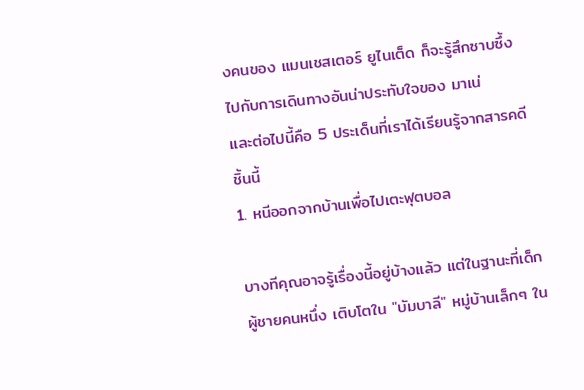งคนของ แมนเชสเตอร์ ยูไนเต็ด ก็จะรู้สึกซาบซึ้งไปกับการเดินทางอันน่าประทับใจของ มาเน่
และต่อไปนี้คือ 5 ประเด็นที่เราได้เรียนรู้จากสารคดีชิ้นนี้
1. หนีออกจากบ้านเพื่อไปเตะฟุตบอล

บางทีคุณอาจรู้เรื่องนี้อยู่บ้างแล้ว แต่ในฐานะที่เด็กผู้ชายคนหนึ่ง เติบโตใน "บัมบาลี" หมู่บ้านเล็กๆ ใน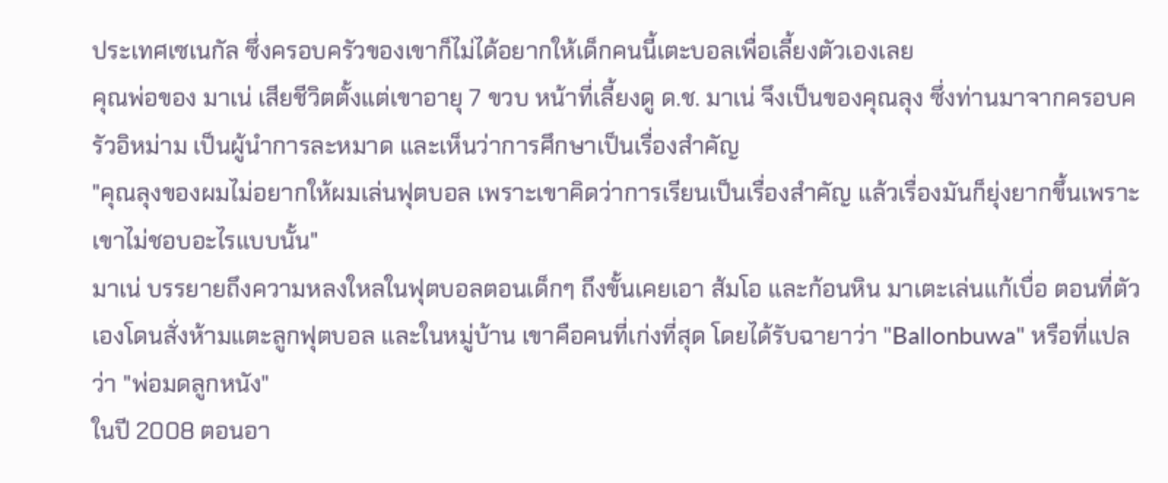ประเทศเซเนกัล ซึ่งครอบครัวของเขาก็ไม่ได้อยากให้เด็กคนนี้เตะบอลเพื่อเลี้ยงตัวเองเลย
คุณพ่อของ มาเน่ เสียชีวิตตั้งแต่เขาอายุ 7 ขวบ หน้าที่เลี้ยงดู ด.ช. มาเน่ จึงเป็นของคุณลุง ซึ่งท่านมาจากครอบครัวอิหม่าม เป็นผู้นำการละหมาด และเห็นว่าการศึกษาเป็นเรื่องสำคัญ
"คุณลุงของผมไม่อยากให้ผมเล่นฟุตบอล เพราะเขาคิดว่าการเรียนเป็นเรื่องสำคัญ แล้วเรื่องมันก็ยุ่งยากขึ้นเพราะเขาไม่ชอบอะไรแบบนั้น"
มาเน่ บรรยายถึงความหลงใหลในฟุตบอลตอนเด็กๆ ถึงขั้นเคยเอา ส้มโอ และก้อนหิน มาเตะเล่นแก้เบื่อ ตอนที่ตัวเองโดนสั่งห้ามแตะลูกฟุตบอล และในหมู่บ้าน เขาคือคนที่เก่งที่สุด โดยได้รับฉายาว่า "Ballonbuwa" หรือที่แปลว่า "พ่อมดลูกหนัง"
ในปี 2008 ตอนอา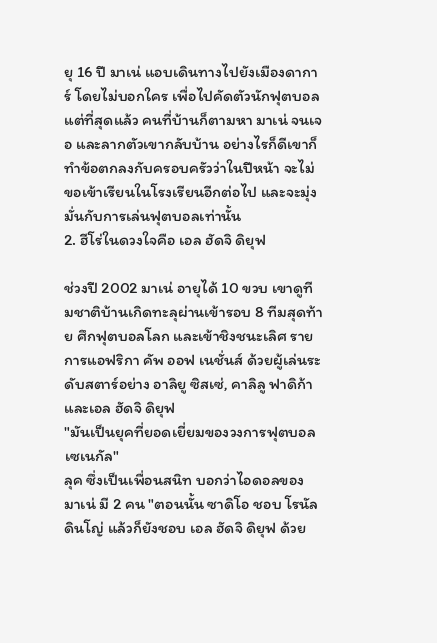ยุ 16 ปี มาเน่ แอบเดินทางไปยังเมืองดาการ์ โดยไม่บอกใคร เพื่อไปคัดตัวนักฟุตบอล แต่ที่สุดแล้ว คนที่บ้านก็ตามหา มาเน่ จนเจอ และลากตัวเขากลับบ้าน อย่างไรก็ดีเขาก็ทำข้อตกลงกับครอบครัวว่าในปีหน้า จะไม่ขอเข้าเรียนในโรงเรียนอีกต่อไป และจะมุ่งมั่นกับการเล่นฟุตบอลเท่านั้น
2. ฮีโร่ในดวงใจคือ เอล ฮัดจิ ดิยุฟ

ช่วงปี 2002 มาเน่ อายุได้ 10 ขวบ เขาดูทีมชาติบ้านเกิดทะลุผ่านเข้ารอบ 8 ทีมสุดท้าย ศึกฟุตบอลโลก และเข้าชิงชนะเลิศ รายการแอฟริกา คัพ ออฟ เนชั่นส์ ด้วยผู้เล่นระดับสตาร์อย่าง อาลิยู ซิสเซ่, คาลิลู ฟาดิก้า และเอล ฮัดจิ ดิยุฟ
"มันเป็นยุคที่ยอดเยี่ยมของวงการฟุตบอล เซเนกัล"
ลุค ซึ่งเป็นเพื่อนสนิท บอกว่าไอดอลของ มาเน่ มี 2 คน "ตอนนั้น ซาดิโอ ชอบ โรนัลดินโญ่ แล้วก็ยังชอบ เอล ฮัดจิ ดิยุฟ ด้วย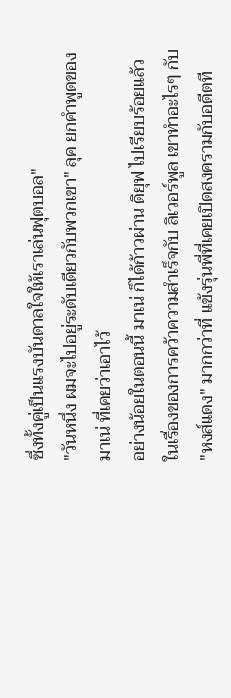ซึ่งทั้งคู่เป็นแรงบันดาลใจให้เราเล่นฟุตบอล"
"วันหนึ่ง ผมจะไปอยู่ระดับเดียวกับพวกเขา" ลุค ยกคำพูดของ มาเน่ ที่เคยว่าเอาไว้
อย่างน้อยในตอนนี้ มาเน่ ก็ได้ก้าวผ่าน ดิยุฟ ไปเรียบร้อยแล้ว ในเรื่องของการคว้าความสำเร็จกับ ลิเวอร์พูล เขาทำอะไรๆ กับ "หงส์แดง" มากกว่าที่ แข้งรุ่นพี่ที่เคยเปิดสงครามกับอดีตที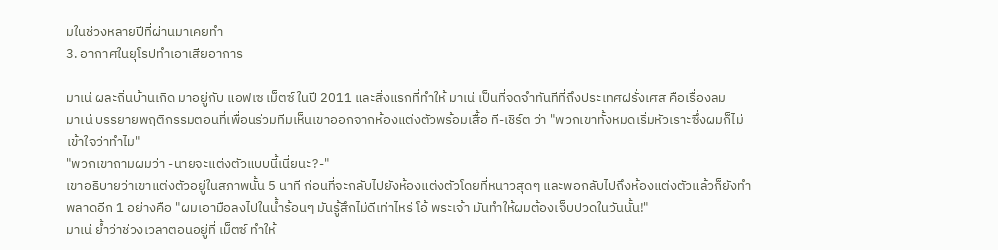มในช่วงหลายปีที่ผ่านมาเคยทำ
3. อากาศในยุโรปทำเอาเสียอาการ

มาเน่ ผละถิ่นบ้านเกิด มาอยู่กับ แอฟเซ เม็ตซ์ ในปี 2011 และสิ่งแรกที่ทำให้ มาเน่ เป็นที่จดจำทันทีที่ถึงประเทศฝรั่งเศส คือเรื่องลม
มาเน่ บรรยายพฤติกรรมตอนที่เพื่อนร่วมทีมเห็นเขาออกจากห้องแต่งตัวพร้อมเสื้อ ที-เชิร์ต ว่า "พวกเขาทั้งหมดเริ่มหัวเราะซึ่งผมก็ไม่เข้าใจว่าทำไม"
"พวกเขาถามผมว่า -นายจะแต่งตัวแบบนี้เนี่ยนะ?-"
เขาอธิบายว่าเขาแต่งตัวอยู่ในสภาพนั้น 5 นาที ก่อนที่จะกลับไปยังห้องแต่งตัวโดยที่หนาวสุดๆ และพอกลับไปถึงห้องแต่งตัวแล้วก็ยังทำพลาดอีก 1 อย่างคือ "ผมเอามือลงไปในน้ำร้อนๆ มันรู้สึกไม่ดีเท่าไหร่ โอ้ พระเจ้า มันทำให้ผมต้องเจ็บปวดในวันนั้น!"
มาเน่ ย้ำว่าช่วงเวลาตอนอยู่ที่ เม็ตซ์ ทำให้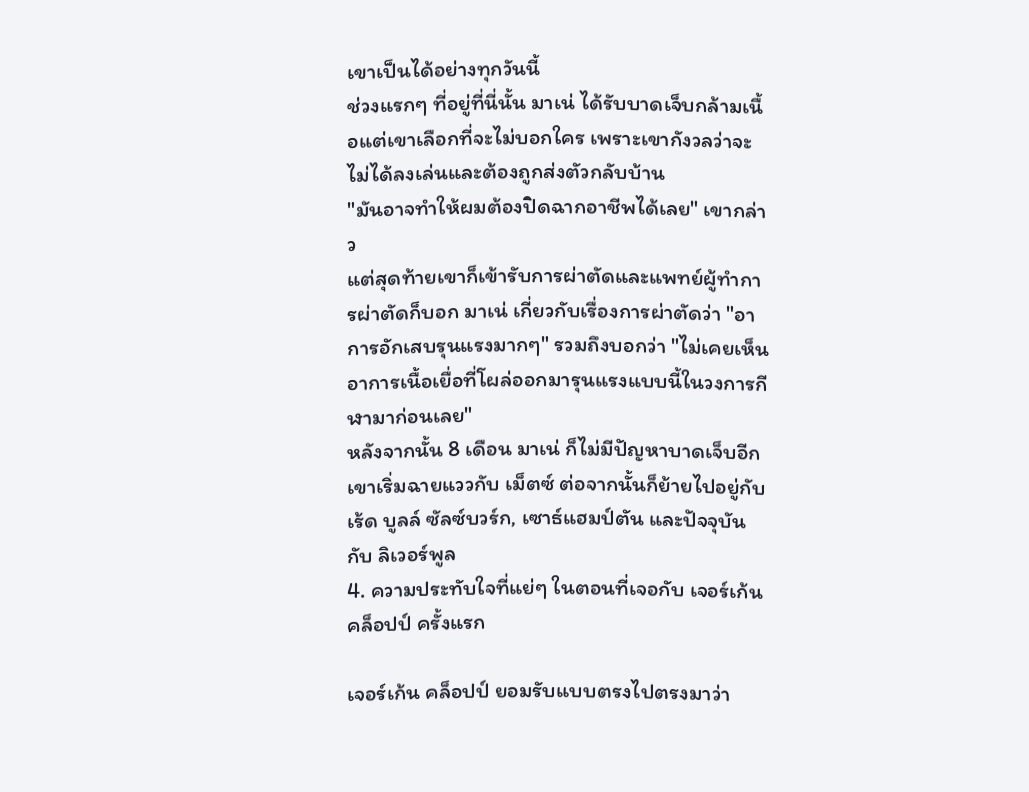เขาเป็นได้อย่างทุกวันนี้
ช่วงแรกๆ ที่อยู่ที่นี่นั้น มาเน่ ได้รับบาดเจ็บกล้ามเนื้อแต่เขาเลือกที่จะไม่บอกใคร เพราะเขากังวลว่าจะไม่ได้ลงเล่นและต้องถูกส่งตัวกลับบ้าน
"มันอาจทำให้ผมต้องปิดฉากอาชีพได้เลย" เขากล่าว
แต่สุดท้ายเขาก็เข้ารับการผ่าตัดและแพทย์ผู้ทำการผ่าตัดก็บอก มาเน่ เกี่ยวกับเรื่องการผ่าตัดว่า "อาการอักเสบรุนแรงมากๆ" รวมถึงบอกว่า "ไม่เคยเห็นอาการเนื้อเยื่อที่โผล่ออกมารุนแรงแบบนี้ในวงการกีฬามาก่อนเลย"
หลังจากนั้น 8 เดือน มาเน่ ก็ไม่มีปัญหาบาดเจ็บอีก เขาเริ่มฉายแววกับ เม็ตซ์ ต่อจากนั้นก็ย้ายไปอยู่กับ เร้ด บูลล์ ซัลซ์บวร์ก, เซาธ์แฮมป์ตัน และปัจจุบันกับ ลิเวอร์พูล
4. ความประทับใจที่แย่ๆ ในตอนที่เจอกับ เจอร์เก้น คล็อปป์ ครั้งแรก

เจอร์เก้น คล็อปป์ ยอมรับแบบตรงไปตรงมาว่า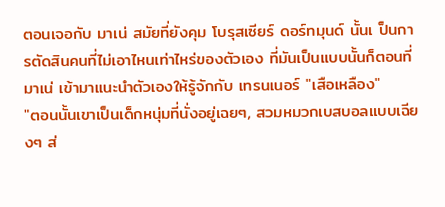ตอนเจอกับ มาเน่ สมัยที่ยังคุม โบรุสเซียร์ ดอร์ทมุนด์ นั้นเ ป็นการตัดสินคนที่ไม่เอาไหนเท่าไหร่ของตัวเอง ที่มันเป็นแบบนั้นก็ตอนที่ มาเน่ เข้ามาแนะนำตัวเองให้รู้จักกับ เทรนเนอร์ "เสือเหลือง"
"ตอนนั้นเขาเป็นเด็กหนุ่มที่นั่งอยู่เฉยๆ, สวมหมวกเบสบอลแบบเฉียงๆ ส่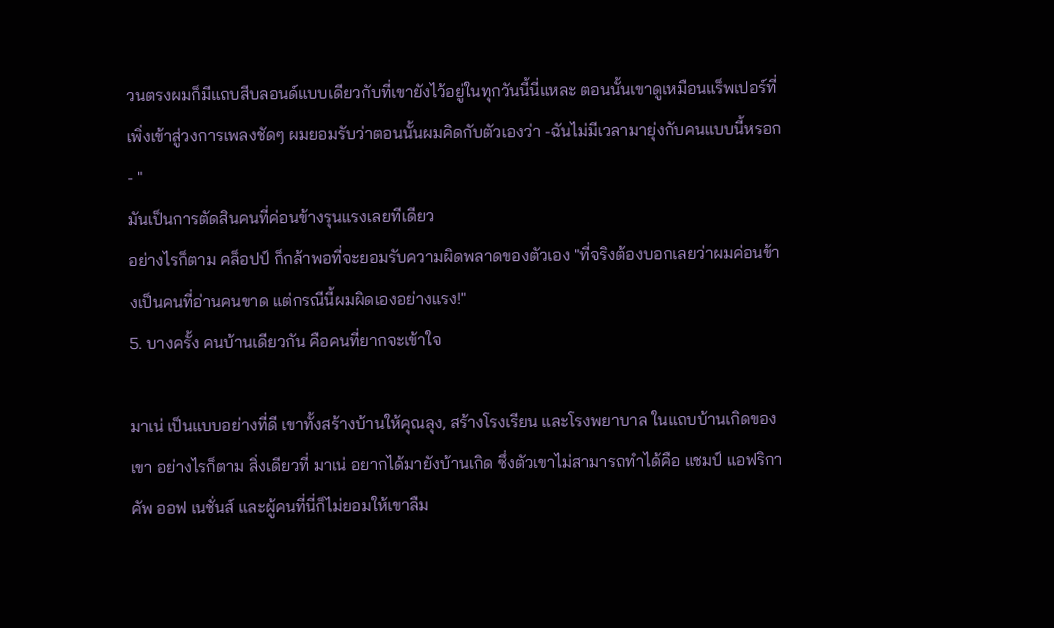วนตรงผมก็มีแถบสีบลอนด์แบบเดียวกับที่เขายังไว้อยู่ในทุกวันนี้นี่แหละ ตอนนั้นเขาดูเหมือนแร็พเปอร์ที่เพิ่งเข้าสู่วงการเพลงชัดๆ ผมยอมรับว่าตอนนั้นผมคิดกับตัวเองว่า -ฉันไม่มีเวลามายุ่งกับคนแบบนี้หรอก- "
มันเป็นการตัดสินคนที่ค่อนข้างรุนแรงเลยทีเดียว
อย่างไรก็ตาม คล็อปป์ ก็กล้าพอที่จะยอมรับความผิดพลาดของตัวเอง "ที่จริงต้องบอกเลยว่าผมค่อนข้างเป็นคนที่อ่านคนขาด แต่กรณีนี้ผมผิดเองอย่างแรง!"
5. บางครั้ง คนบ้านเดียวกัน คือคนที่ยากจะเข้าใจ

มาเน่ เป็นแบบอย่างที่ดี เขาทั้งสร้างบ้านให้คุณลุง, สร้างโรงเรียน และโรงพยาบาล ในแถบบ้านเกิดของเขา อย่างไรก็ตาม สิ่งเดียวที่ มาเน่ อยากได้มายังบ้านเกิด ซึ่งตัวเขาไม่สามารถทำได้คือ แชมป์ แอฟริกา คัพ ออฟ เนชั่นส์ และผู้คนที่นี่ก็ไม่ยอมให้เขาลืม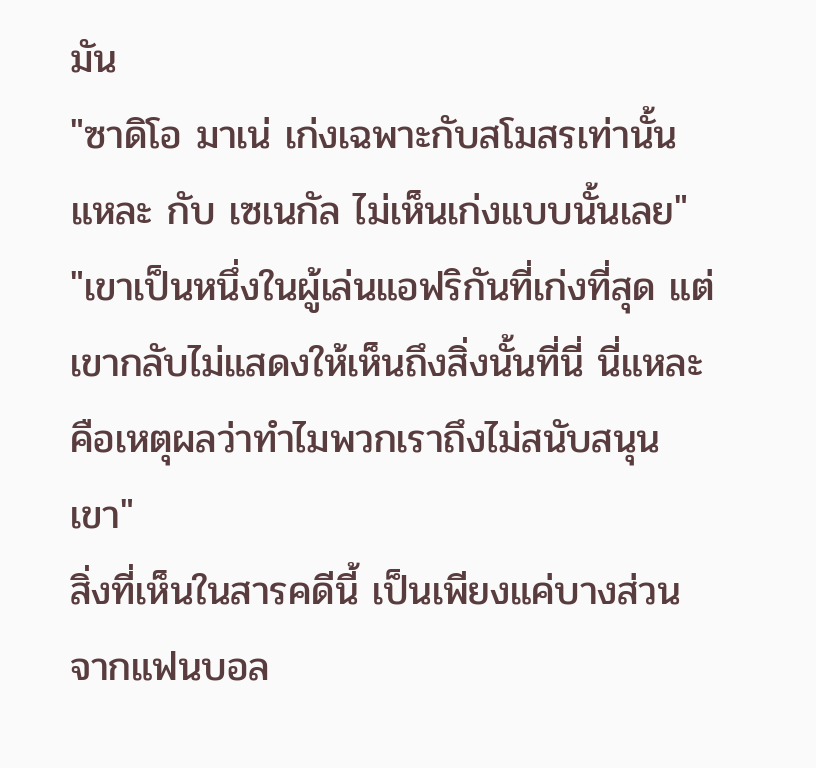มัน
"ซาดิโอ มาเน่ เก่งเฉพาะกับสโมสรเท่านั้นแหละ กับ เซเนกัล ไม่เห็นเก่งแบบนั้นเลย"
"เขาเป็นหนึ่งในผู้เล่นแอฟริกันที่เก่งที่สุด แต่เขากลับไม่แสดงให้เห็นถึงสิ่งนั้นที่นี่ นี่แหละคือเหตุผลว่าทำไมพวกเราถึงไม่สนับสนุนเขา"
สิ่งที่เห็นในสารคดีนี้ เป็นเพียงแค่บางส่วนจากแฟนบอล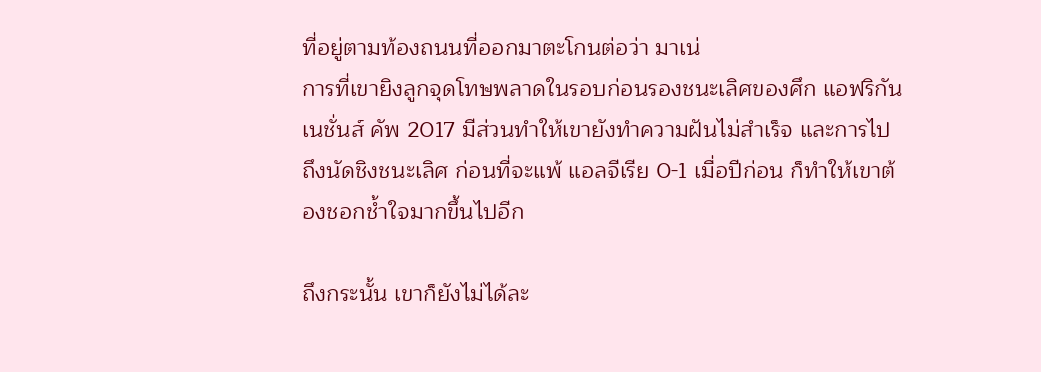ที่อยู่ตามท้องถนนที่ออกมาตะโกนต่อว่า มาเน่
การที่เขายิงลูกจุดโทษพลาดในรอบก่อนรองชนะเลิศของศึก แอฟริกัน เนชั่นส์ คัพ 2017 มีส่วนทำให้เขายังทำความฝันไม่สำเร็จ และการไปถึงนัดชิงชนะเลิศ ก่อนที่จะแพ้ แอลจีเรีย 0-1 เมื่อปีก่อน ก็ทำให้เขาต้องชอกช้ำใจมากขึ้นไปอีก

ถึงกระนั้น เขาก็ยังไม่ได้ละ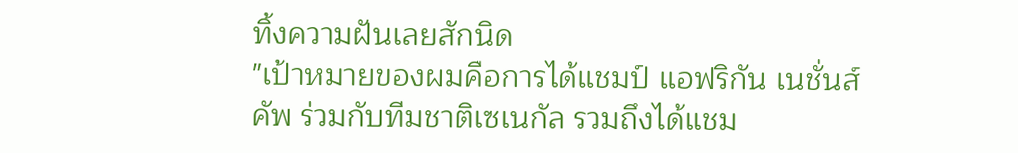ทิ้งความฝันเลยสักนิด
"เป้าหมายของผมคือการได้แชมป์ แอฟริกัน เนชั่นส์ คัพ ร่วมกับทีมชาติเซเนกัล รวมถึงได้แชม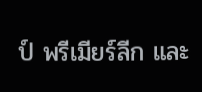ป์ พรีเมียร์ลีก และ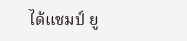ได้แชมป์ ยู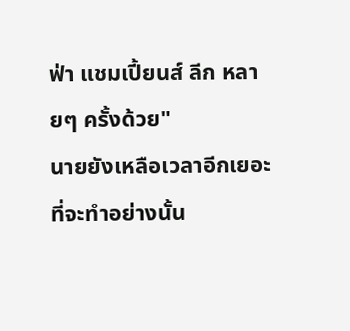ฟ่า แชมเปี้ยนส์ ลีก หลายๆ ครั้งด้วย"
นายยังเหลือเวลาอีกเยอะที่จะทำอย่างนั้น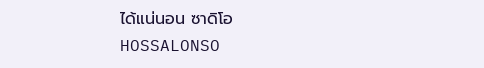ได้แน่นอน ซาดิโอ
HOSSALONSO